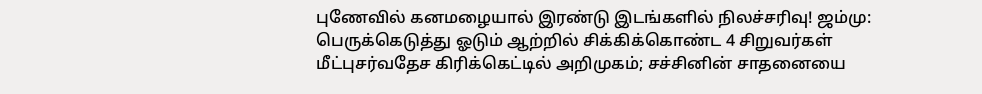புணேவில் கனமழையால் இரண்டு இடங்களில் நிலச்சரிவு! ஜம்மு: பெருக்கெடுத்து ஓடும் ஆற்றில் சிக்கிக்கொண்ட 4 சிறுவர்கள் மீட்புசர்வதேச கிரிக்கெட்டில் அறிமுகம்; சச்சினின் சாதனையை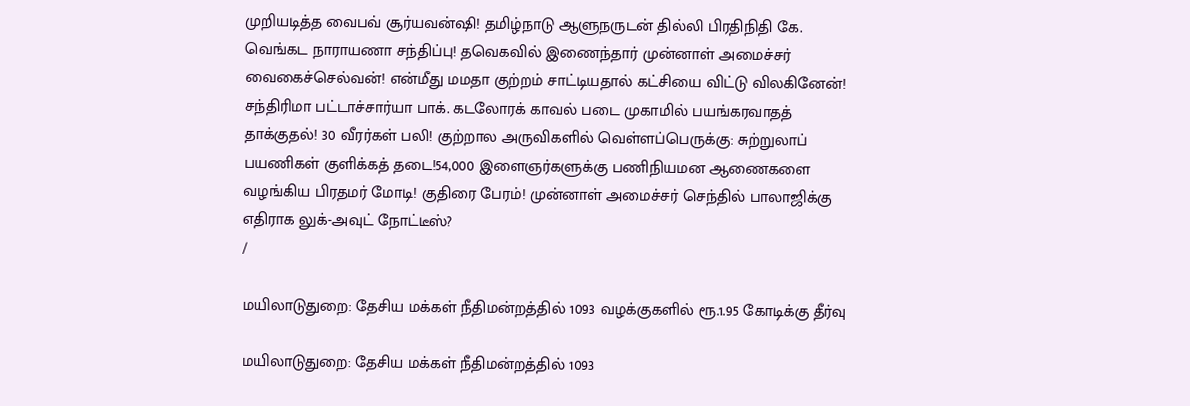முறியடித்த வைபவ் சூர்யவன்ஷி! தமிழ்நாடு ஆளுநருடன் தில்லி பிரதிநிதி கே. வெங்கட நாராயணா சந்திப்பு! தவெகவில் இணைந்தார் முன்னாள் அமைச்சர் வைகைச்செல்வன்! என்மீது மமதா குற்றம் சாட்டியதால் கட்சியை விட்டு விலகினேன்! சந்திரிமா பட்டாச்சார்யா பாக். கடலோரக் காவல் படை முகாமில் பயங்கரவாதத் தாக்குதல்! 30 வீரர்கள் பலி! குற்றால அருவிகளில் வெள்ளப்பெருக்கு: சுற்றுலாப் பயணிகள் குளிக்கத் தடை!54,000 இளைஞர்களுக்கு பணிநியமன ஆணைகளை வழங்கிய பிரதமர் மோடி! குதிரை பேரம்! முன்னாள் அமைச்சர் செந்தில் பாலாஜிக்கு எதிராக லுக்-அவுட் நோட்டீஸ்?
/

மயிலாடுதுறை: தேசிய மக்கள் நீதிமன்றத்தில் 1093 வழக்குகளில் ரூ.1.95 கோடிக்கு தீர்வு

மயிலாடுதுறை: தேசிய மக்கள் நீதிமன்றத்தில் 1093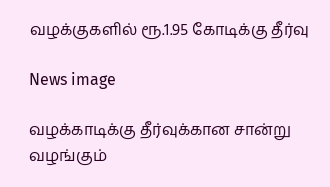வழக்குகளில் ரூ.1.95 கோடிக்கு தீர்வு

News image

வழக்காடிக்கு தீர்வுக்கான சான்று வழங்கும்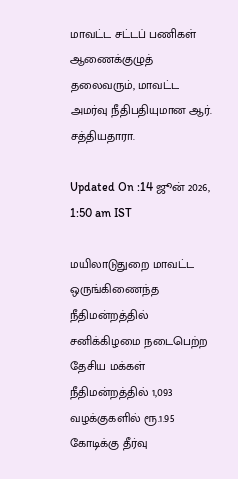மாவட்ட சட்டப் பணிகள் ஆணைக்குழுத் தலைவரும், மாவட்ட அமர்வு நீதிபதியுமான ஆர். சத்தியதாரா.

Updated On :14 ஜூன் 2026, 1:50 am IST

மயிலாடுதுறை மாவட்ட ஒருங்கிணைந்த நீதிமன்றத்தில் சனிக்கிழமை நடைபெற்ற தேசிய மக்கள் நீதிமன்றத்தில் 1,093 வழக்குகளில் ரூ.1.95 கோடிக்கு தீர்வு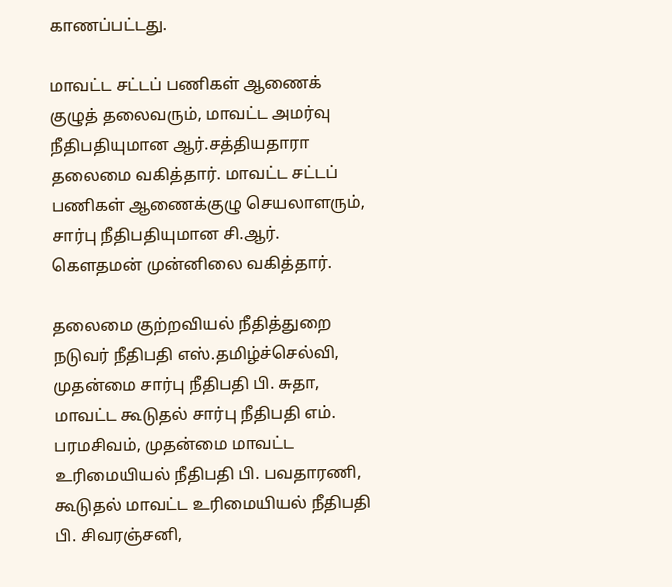காணப்பட்டது.

மாவட்ட சட்டப் பணிகள் ஆணைக் குழுத் தலைவரும், மாவட்ட அமர்வு நீதிபதியுமான ஆர்.சத்தியதாரா தலைமை வகித்தார். மாவட்ட சட்டப் பணிகள் ஆணைக்குழு செயலாளரும், சார்பு நீதிபதியுமான சி.ஆர். கௌதமன் முன்னிலை வகித்தார்.

தலைமை குற்றவியல் நீதித்துறை நடுவர் நீதிபதி எஸ்.தமிழ்ச்செல்வி, முதன்மை சார்பு நீதிபதி பி. சுதா, மாவட்ட கூடுதல் சார்பு நீதிபதி எம். பரமசிவம், முதன்மை மாவட்ட உரிமையியல் நீதிபதி பி. பவதாரணி, கூடுதல் மாவட்ட உரிமையியல் நீதிபதி பி. சிவரஞ்சனி,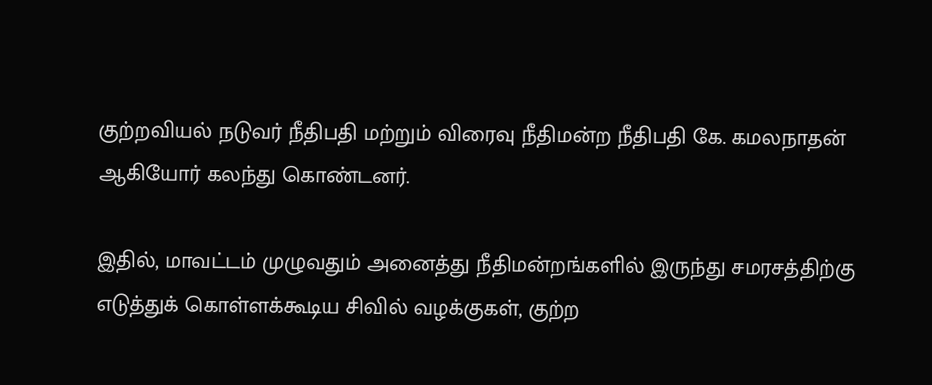குற்றவியல் நடுவர் நீதிபதி மற்றும் விரைவு நீதிமன்ற நீதிபதி கே. கமலநாதன் ஆகியோர் கலந்து கொண்டனர்.

இதில், மாவட்டம் முழுவதும் அனைத்து நீதிமன்றங்களில் இருந்து சமரசத்திற்கு எடுத்துக் கொள்ளக்கூடிய சிவில் வழக்குகள், குற்ற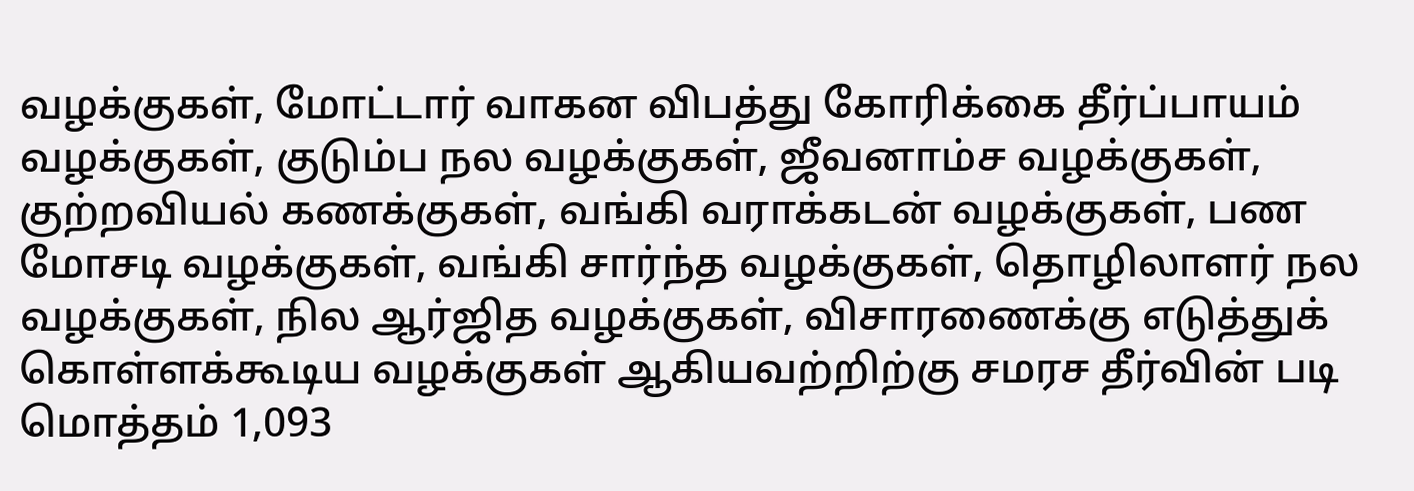வழக்குகள், மோட்டார் வாகன விபத்து கோரிக்கை தீர்ப்பாயம் வழக்குகள், குடும்ப நல வழக்குகள், ஜீவனாம்ச வழக்குகள், குற்றவியல் கணக்குகள், வங்கி வராக்கடன் வழக்குகள், பண மோசடி வழக்குகள், வங்கி சார்ந்த வழக்குகள், தொழிலாளர் நல வழக்குகள், நில ஆர்ஜித வழக்குகள், விசாரணைக்கு எடுத்துக் கொள்ளக்கூடிய வழக்குகள் ஆகியவற்றிற்கு சமரச தீர்வின் படி மொத்தம் 1,093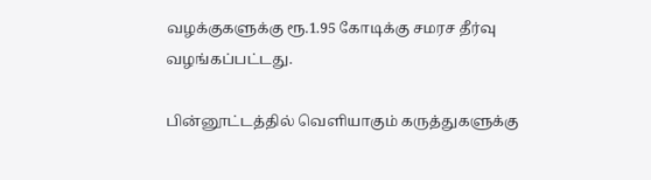வழக்குகளுக்கு ரூ.1.95 கோடிக்கு சமரச தீர்வு வழங்கப்பட்டது.

பின்னூட்டத்தில் வெளியாகும் கருத்துகளுக்கு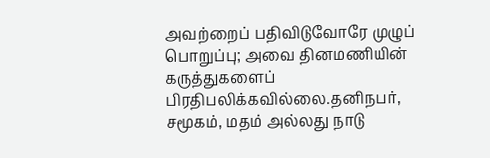அவற்றைப் பதிவிடுவோரே முழுப் பொறுப்பு; அவை தினமணியின் கருத்துகளைப் பிரதிபலிக்கவில்லை.தனிநபர், சமூகம், மதம் அல்லது நாடு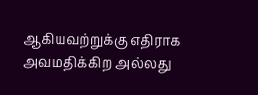ஆகியவற்றுக்கு எதிராக அவமதிக்கிற அல்லது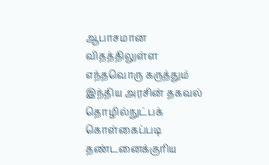ஆபாசமான விதத்திலுள்ள எந்தவொரு கருத்தும் இந்திய அரசின் தகவல் தொழில்நுட்பக் கொள்கைப்படி தண்டனைக்குரிய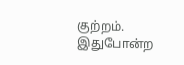குற்றம். இதுபோன்ற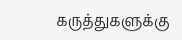கருத்துகளுக்கு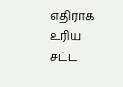எதிராக உரிய சட்ட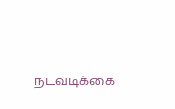நடவடிக்கை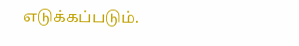எடுக்கப்படும்.